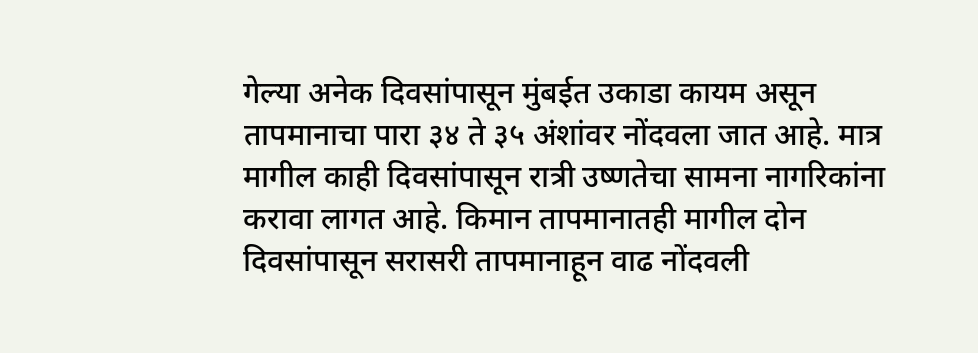गेल्या अनेक दिवसांपासून मुंबईत उकाडा कायम असून तापमानाचा पारा ३४ ते ३५ अंशांवर नोंदवला जात आहे. मात्र मागील काही दिवसांपासून रात्री उष्णतेचा सामना नागरिकांना करावा लागत आहे. किमान तापमानातही मागील दोन दिवसांपासून सरासरी तापमानाहून वाढ नोंदवली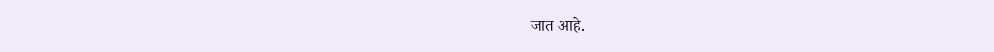जात आहे.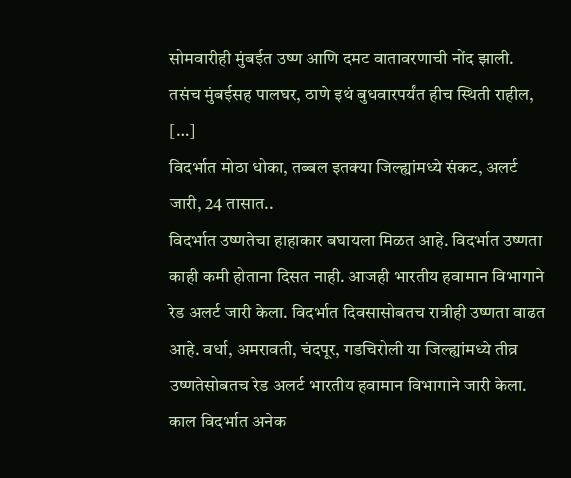सोमवारीही मुंबईत उष्ण आणि दमट वातावरणाची नोंद झाली. तसंच मुंबईसह पालघर, ठाणे इथं बुधवारपर्यंत हीच स्थिती राहील, […]
विदर्भात मोठा धोका, तब्बल इतक्या जिल्ह्यांमध्ये संकट, अलर्ट जारी, 24 तासात..
विदर्भात उष्णतेचा हाहाकार बघायला मिळत आहे. विदर्भात उष्णता काही कमी होताना दिसत नाही. आजही भारतीय हवामान विभागाने रेड अलर्ट जारी केला. विदर्भात दिवसासोबतच रात्रीही उष्णता वाढत आहे. वर्धा, अमरावती, चंदपूर, गडचिरोली या जिल्ह्यांमध्ये तीव्र उष्णतेसोबतच रेड अलर्ट भारतीय हवामान विभागाने जारी केला. काल विदर्भात अनेक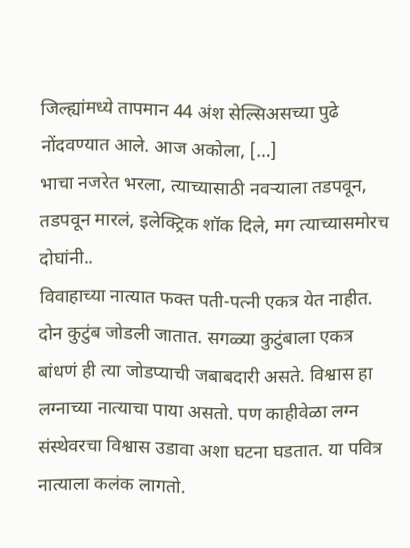जिल्ह्यांमध्ये तापमान 44 अंश सेल्सिअसच्या पुढे नोंदवण्यात आले. आज अकोला, […]
भाचा नजरेत भरला, त्याच्यासाठी नवऱ्याला तडपवून, तडपवून मारलं, इलेक्ट्रिक शॉक दिले, मग त्याच्यासमोरच दोघांनी..
विवाहाच्या नात्यात फक्त पती-पत्नी एकत्र येत नाहीत. दोन कुटुंब जोडली जातात. सगळ्या कुटुंबाला एकत्र बांधणं ही त्या जोडप्याची जबाबदारी असते. विश्वास हा लग्नाच्या नात्याचा पाया असतो. पण काहीवेळा लग्न संस्थेवरचा विश्वास उडावा अशा घटना घडतात. या पवित्र नात्याला कलंक लागतो.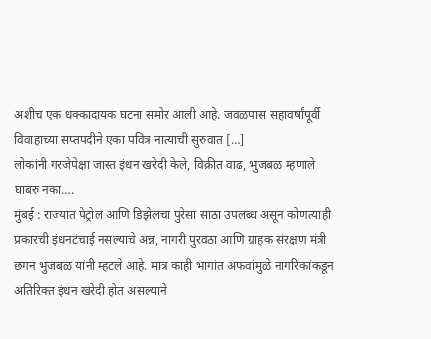अशीच एक धक्कादायक घटना समोर आली आहे. जवळपास सहावर्षांपूर्वी विवाहाच्या सप्तपदीने एका पवित्र नात्याची सुरुवात […]
लोकांनी गरजेपेक्षा जास्त इंधन खरेदी केले, विक्रीत वाढ, भुजबळ म्हणाले घाबरु नका….
मुंबई : राज्यात पेट्रोल आणि डिझेलचा पुरेसा साठा उपलब्ध असून कोणत्याही प्रकारची इंधनटंचाई नसल्याचे अन्न, नागरी पुरवठा आणि ग्राहक संरक्षण मंत्री छगन भुजबळ यांनी म्हटले आहे. मात्र काही भागांत अफवांमुळे नागरिकांकडून अतिरिक्त इंधन खरेदी होत असल्याने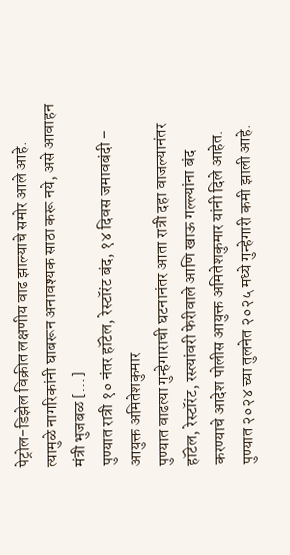पेट्रोल-डिझेल विक्रीत लक्षणीय वाढ झाल्याचे समोर आले आहे. त्यामुळे नागरिकांनी घाबरून अनावश्यक साठा करू नये, असे आवाहन मंत्री भुजबळ […]
पुण्यात रात्री १० नंतर हॉटेल, रेस्टॉरंट बंद, १४ दिवस जमावबंदी – आयुक्त अमितेशकुमार
पुण्यात वाढत्या गुन्हेगाराची घटनानंतर आता रात्री दहा वाजल्यानंतर हॉटेल, रेस्टॉरंट, रस्त्यांवरी फेरीवाले आणि खाऊ गल्ल्यांना बंद करण्याचे आदेश पोलीस आयुक्त अमितेशकुमार यांनी दिले आहेत. पुण्यात २०२४ च्या तुलनेत २०२५ मध्ये गुन्हेगारी कमी झाली आहे.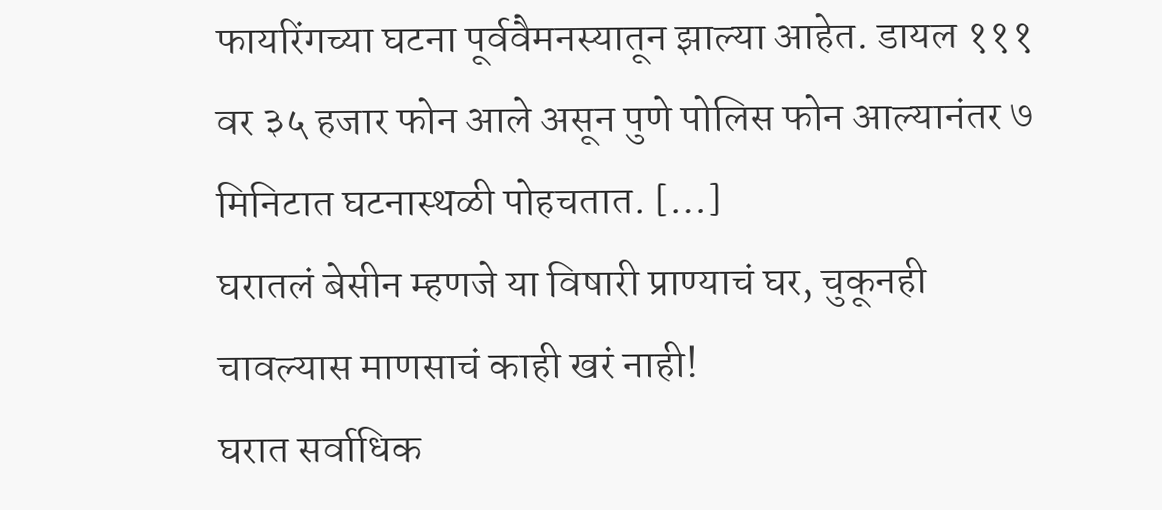फायरिंगच्या घटना पूर्ववैमनस्यातून झाल्या आहेत. डायल १११ वर ३५ हजार फोन आले असून पुणे पोलिस फोन आल्यानंतर ७ मिनिटात घटनास्थळी पोहचतात. […]
घरातलं बेसीन म्हणजे या विषारी प्राण्याचं घर, चुकूनही चावल्यास माणसाचं काही खरं नाही!
घरात सर्वाधिक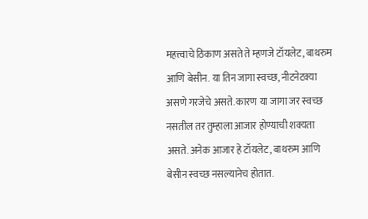महत्त्वाचे ठिकाण असते ते म्हणजे टॉयलेट, बाथरुम आणि बेसीन. या तिन जागा स्वच्छ, नीटनेटक्या असणे गरजेचे असते. कारण या जागा जर स्वच्छ नसतील तर तुम्हाला आजार होण्याची शक्यता असते. अनेक आजार हे टॉयलेट, बाथरुम आणि बेसीन स्वच्छ नसल्यानेच होतात.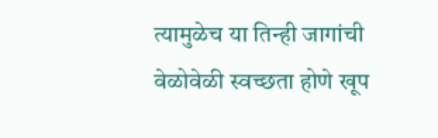त्यामुळेच या तिन्ही जागांची वेळोवेळी स्वच्छता होणे खूप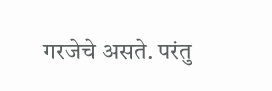गरजेचे असते. परंतु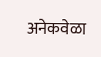अनेकवेळा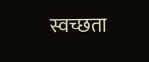स्वच्छता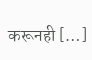करूनही […]